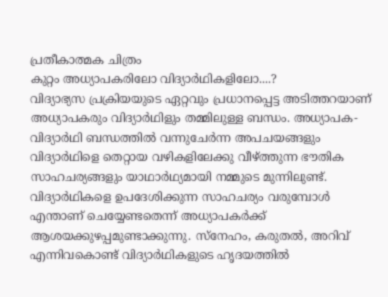പ്രതീകാത്മക ചിത്രം
കുറ്റം അധ്യാപകരിലോ വിദ്യാർഥികളിലോ....?
വിദ്യാഭ്യസ പ്രക്രിയയുടെ ഏറ്റവും പ്രധാനപ്പെട്ട അടിത്തറയാണ് അധ്യാപകരും വിദ്യാർഥിളും തമ്മിലുള്ള ബന്ധം. അധ്യാപക-വിദ്യാർഥി ബന്ധത്തിൽ വന്നുചേർന്ന അപചയങ്ങളും വിദ്യാർഥിളെ തെറ്റായ വഴികളിലേക്കു വീഴ്ത്തുന്ന ഭൗതിക സാഹചര്യങ്ങളും യാഥാർഥ്യമായി നമ്മുടെ മുന്നിലുണ്ട്. വിദ്യാർഥികളെ ഉപദേശിക്കുന്ന സാഹചര്യം വരുമ്പോൾ എന്താണ് ചെയ്യേണ്ടതെന്ന് അധ്യാപകർക്ക് ആശയക്കുഴപ്പമുണ്ടാക്കുന്നു. സ്നേഹം, കരുതൽ, അറിവ് എന്നിവകൊണ്ട് വിദ്യാർഥികളുടെ ഹൃദയത്തിൽ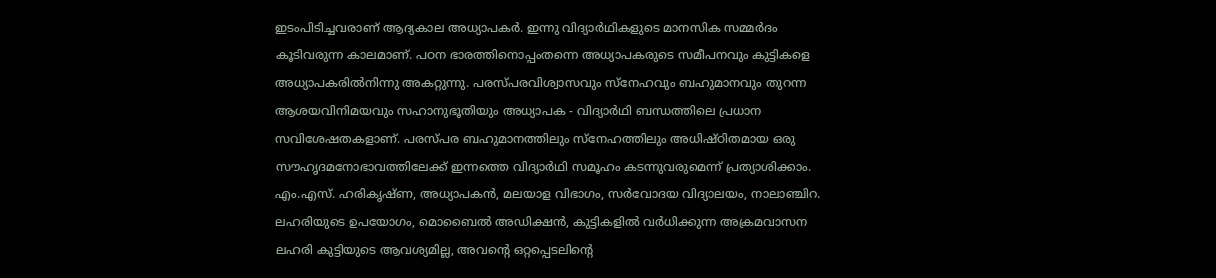ഇടംപിടിച്ചവരാണ് ആദ്യകാല അധ്യാപകർ. ഇന്നു വിദ്യാർഥികളുടെ മാനസിക സമ്മർദം കൂടിവരുന്ന കാലമാണ്. പഠന ഭാരത്തിനൊപ്പംതന്നെ അധ്യാപകരുടെ സമീപനവും കുട്ടികളെ അധ്യാപകരിൽനിന്നു അകറ്റുന്നു. പരസ്പരവിശ്വാസവും സ്നേഹവും ബഹുമാനവും തുറന്ന ആശയവിനിമയവും സഹാനുഭൂതിയും അധ്യാപക - വിദ്യാർഥി ബന്ധത്തിലെ പ്രധാന സവിശേഷതകളാണ്. പരസ്പര ബഹുമാനത്തിലും സ്നേഹത്തിലും അധിഷ്ഠിതമായ ഒരു സൗഹൃദമനോഭാവത്തിലേക്ക് ഇന്നത്തെ വിദ്യാർഥി സമൂഹം കടന്നുവരുമെന്ന് പ്രത്യാശിക്കാം.
എം.എസ്. ഹരികൃഷ്ണ, അധ്യാപകൻ, മലയാള വിഭാഗം, സർവോദയ വിദ്യാലയം, നാലാഞ്ചിറ.
ലഹരിയുടെ ഉപയോഗം, മൊബൈൽ അഡിക്ഷൻ, കുട്ടികളിൽ വർധിക്കുന്ന അക്രമവാസന
ലഹരി കുട്ടിയുടെ ആവശ്യമില്ല, അവന്റെ ഒറ്റപ്പെടലിന്റെ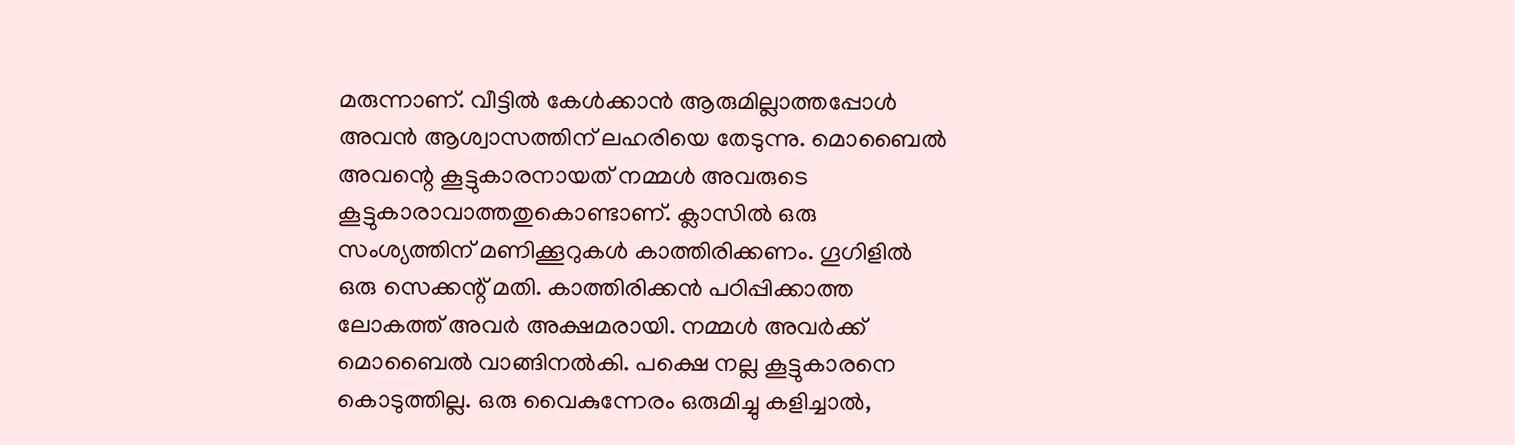മരുന്നാണ്. വീട്ടിൽ കേൾക്കാൻ ആരുമില്ലാത്തപ്പോൾ അവൻ ആശ്വാസത്തിന് ലഹരിയെ തേടുന്നു. മൊബൈൽ അവന്റെ കൂട്ടുകാരനായത് നമ്മൾ അവരുടെ കൂട്ടുകാരാവാത്തതുകൊണ്ടാണ്. ക്ലാസിൽ ഒരു സംശ്യത്തിന് മണിക്കൂറുകൾ കാത്തിരിക്കണം. ഗൂഗിളിൽ ഒരു സെക്കന്റ് മതി. കാത്തിരിക്കൻ പഠിപ്പിക്കാത്ത ലോകത്ത് അവർ അക്ഷമരായി. നമ്മൾ അവർക്ക് മൊബൈൽ വാങ്ങിനൽകി. പക്ഷെ നല്ല കൂട്ടുകാരനെ കൊടുത്തില്ല. ഒരു വൈകുന്നേരം ഒരുമിച്ചു കളിച്ചാൽ,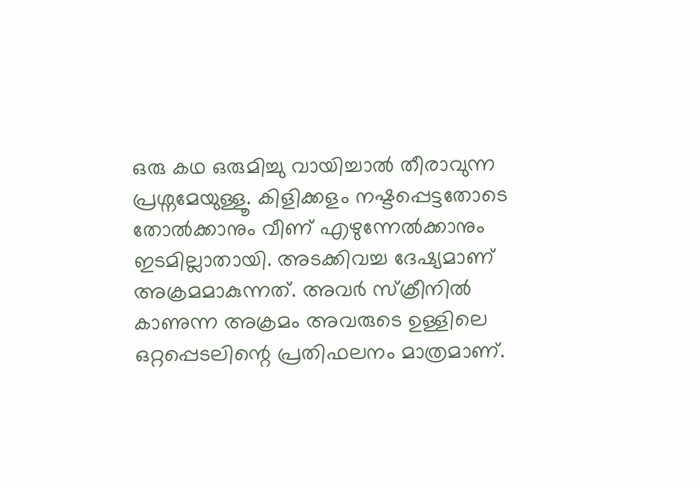ഒരു കഥ ഒരുമിച്ചു വായിച്ചാൽ തീരാവുന്ന പ്രശ്നമേയുള്ളൂ. കിളിക്കളം നഷ്ടപ്പെട്ടതോടെ തോൽക്കാനും വീണ് എഴുന്നേൽക്കാനും ഇടമില്ലാതായി. അടക്കിവച്ച ദേഷ്യമാണ് അക്രമമാകുന്നത്. അവർ സ്ക്രീനിൽ കാണുന്ന അക്രമം അവരുടെ ഉള്ളിലെ ഒറ്റപ്പെടലിന്റെ പ്രതിഫലനം മാത്രമാണ്.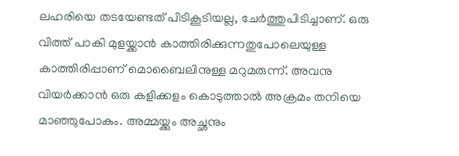ലഹരിയെ തടയേണ്ടത് പിടികൂടിയല്ല, ചേർത്തുപിടിച്ചാണ്. ഒരു വിത്ത് പാകി മുളയ്ക്കാൻ കാത്തിരിക്കുന്നതുപോലെയുള്ള കാത്തിരിപ്പാണ് മൊബൈലിനുള്ള മറുമരുന്ന്. അവനു വിയർക്കാൻ ഒരു കളിക്കളം കൊടുത്താൽ അക്രമം തനിയെ മാഞ്ഞുപോകും. അമ്മയ്ക്കും അച്ഛനും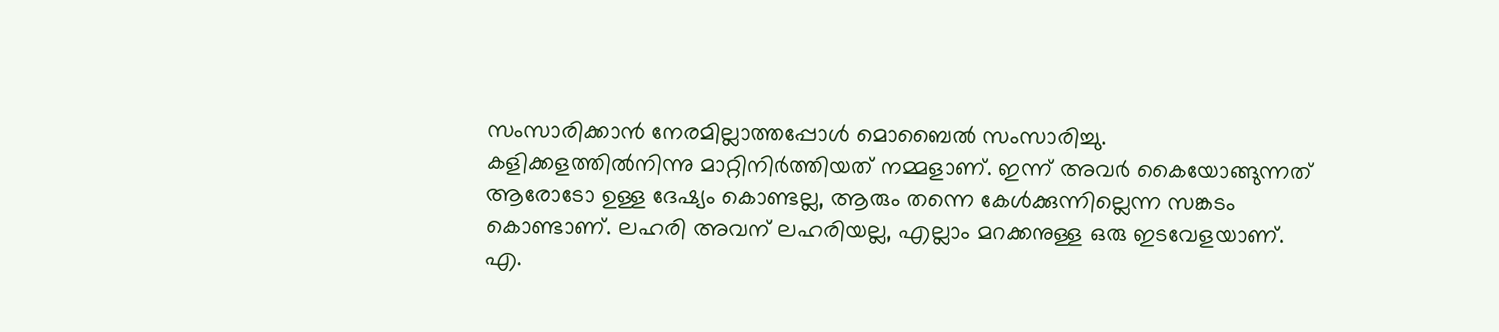സംസാരിക്കാൻ നേരമില്ലാത്തപ്പോൾ മൊബൈൽ സംസാരിച്ചു. കളിക്കളത്തിൽനിന്നു മാറ്റിനിർത്തിയത് നമ്മളാണ്. ഇന്ന് അവർ കൈയോങ്ങുന്നത് ആരോടോ ഉള്ള ദേഷ്യം കൊണ്ടല്ല, ആരും തന്നെ കേൾക്കുന്നില്ലെന്ന സങ്കടം കൊണ്ടാണ്. ലഹരി അവന് ലഹരിയല്ല, എല്ലാം മറക്കനുള്ള ഒരു ഇടവേളയാണ്.
എ.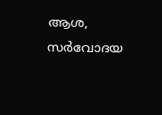ആശ, സർവോദയ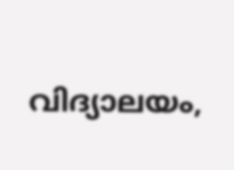വിദ്യാലയം,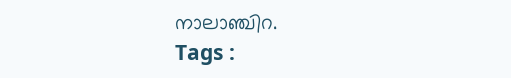നാലാഞ്ചിറ.
Tags :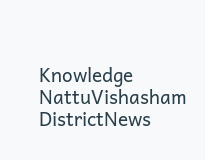Knowledge NattuVishasham DistrictNews